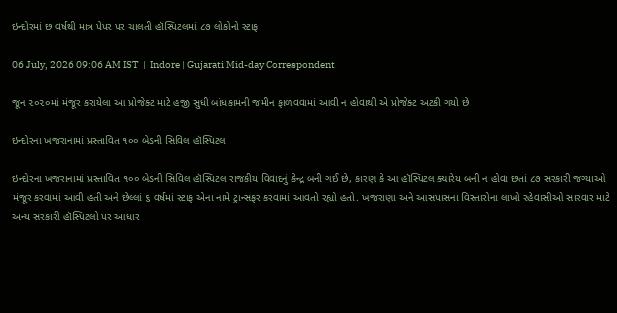ઇન્દોરમાં છ વર્ષથી માત્ર પેપર પર ચાલતી હૉસ્પિટલમાં ૮૭ લોકોનો સ્ટાફ

06 July, 2026 09:06 AM IST  |  Indore | Gujarati Mid-day Correspondent

જૂન ૨૦૨૦માં મંજૂર કરાયેલા આ પ્રોજેક્ટ માટે હજી સુધી બાંધકામની જમીન ફાળવવામાં આવી ન હોવાથી એ પ્રોજેક્ટ અટકી ગયો છે

ઇન્દોરના ખજરાનામાં પ્રસ્તાવિત ૧૦૦ બેડની સિવિલ હૉસ્પિટલ

ઇન્દોરના ખજરાનામાં પ્રસ્તાવિત ૧૦૦ બેડની સિવિલ હૉસ્પિટલ રાજકીય વિવાદનું કેન્દ્ર બની ગઈ છે, કારણ કે આ હૉસ્પિટલ ક્યારેય બની ન હોવા છતાં ૮૭ સરકારી જગ્યાઓ મંજૂર કરવામાં આવી હતી અને છેલ્લાં ૬ વર્ષમાં સ્ટાફ એના નામે ટ્રાન્સફર કરવામાં આવતો રહ્યો હતો. ખજરાણા અને આસપાસના વિસ્તારોના લાખો રહેવાસીઓ સારવાર માટે અન્ય સરકારી હૉસ્પિટલો પર આધાર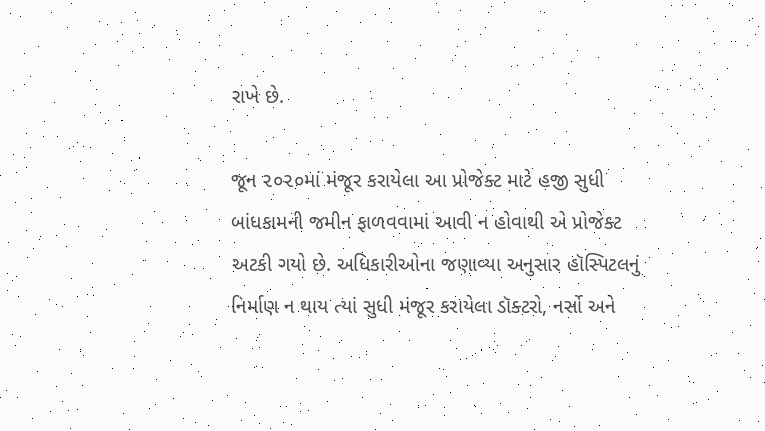રાખે છે.

જૂન ૨૦૨૦માં મંજૂર કરાયેલા આ પ્રોજેક્ટ માટે હજી સુધી બાંધકામની જમીન ફાળવવામાં આવી ન હોવાથી એ પ્રોજેક્ટ અટકી ગયો છે. અધિકારીઓના જણાવ્યા અનુસાર હૉસ્પિટલનું નિર્માણ ન થાય ત્યાં સુધી મંજૂર કરાયેલા ડૉક્ટરો, નર્સો અને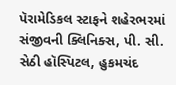પૅરામેડિકલ સ્ટાફને શહેરભરમાં સંજીવની ક્લિનિક્સ, પી. સી. સેઠી હૉસ્પિટલ, હુકમચંદ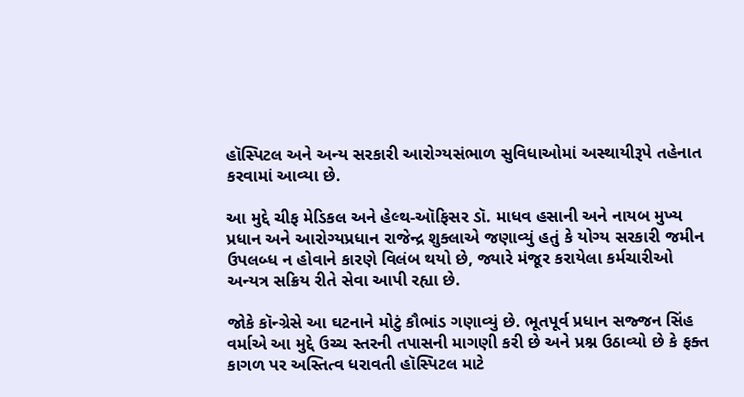હૉસ્પિટલ અને અન્ય સરકારી આરોગ્યસંભાળ સુવિધાઓમાં અસ્થાયીરૂપે તહેનાત કરવામાં આવ્યા છે.

આ મુદ્દે ચીફ મેડિકલ અને હેલ્થ-ઑફિસર ડૉ. માધવ હસાની અને નાયબ મુખ્ય પ્રધાન અને આરોગ્યપ્રધાન રાજેન્દ્ર શુક્લાએ જણાવ્યું હતું કે યોગ્ય સરકારી જમીન ઉપલબ્ધ ન હોવાને કારણે વિલંબ થયો છે, જ્યારે મંજૂર કરાયેલા કર્મચારીઓ અન્યત્ર સક્રિય રીતે સેવા આપી રહ્યા છે.

જોકે કૉન્ગ્રેસે આ ઘટનાને મોટું કૌભાંડ ગણાવ્યું છે. ભૂતપૂર્વ પ્રધાન સજ્જન સિંહ વર્માએ આ મુદ્દે ઉચ્ચ સ્તરની તપાસની માગણી કરી છે અને પ્રશ્ન ઉઠાવ્યો છે કે ફક્ત કાગળ પર અસ્તિત્વ ધરાવતી હૉસ્પિટલ માટે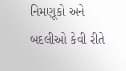નિમણૂકો અને બદલીઓ કેવી રીતે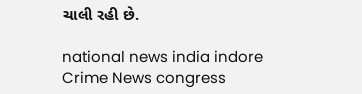ચાલી રહી છે.

national news india indore Crime News congress